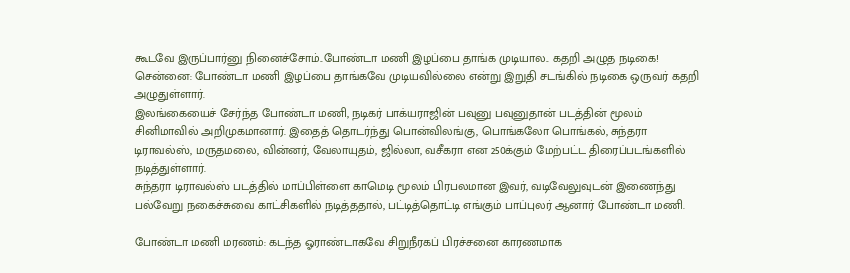கூடவே இருப்பார்னு நினைச்சோம்..போண்டா மணி இழப்பை தாங்க முடியால.. கதறி அழுத நடிகை!
சென்னை: போண்டா மணி இழப்பை தாங்கவே முடியவில்லை என்று இறுதி சடங்கில் நடிகை ஒருவர் கதறி அழுதுள்ளார்.
இலங்கையைச் சேர்ந்த போண்டா மணி, நடிகர் பாக்யராஜின் பவுனு பவுனுதான் படத்தின் மூலம் சினிமாவில் அறிமுகமானார். இதைத் தொடர்ந்து பொன்விலங்கு, பொங்கலோ பொங்கல், சுந்தரா டிராவல்ஸ், மருதமலை, வின்னர், வேலாயுதம், ஜில்லா, வசீகரா என 250க்கும் மேற்பட்ட திரைப்படங்களில் நடித்துள்ளார்.
சுந்தரா டிராவல்ஸ் படத்தில் மாப்பிள்ளை காமெடி மூலம் பிரபலமான இவர், வடிவேலுவுடன் இணைந்து பல்வேறு நகைச்சுவை காட்சிகளில் நடித்ததால், பட்டித்தொட்டி எங்கும் பாப்புலர் ஆனார் போண்டா மணி.

போண்டா மணி மரணம்: கடந்த ஓராண்டாகவே சிறுநீரகப் பிரச்சனை காரணமாக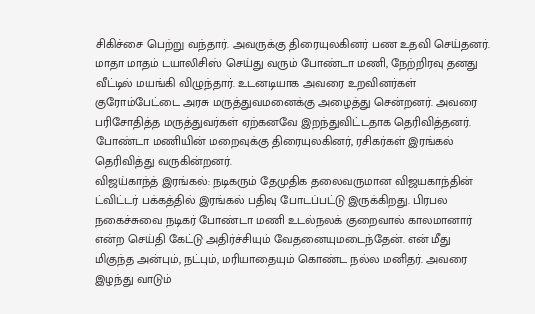சிகிச்சை பெற்று வந்தார். அவருக்கு திரையுலகினர் பண உதவி செய்தனர். மாதா மாதம் டயாலிசிஸ் செய்து வரும் போண்டா மணி, நேற்றிரவு தனது வீட்டில் மயங்கி விழுந்தார். உடனடியாக அவரை உறவினர்கள் குரோம்பேட்டை அரசு மருத்துவமனைக்கு அழைத்து சென்றனர். அவரை பரிசோதித்த மருத்துவர்கள் ஏற்கனவே இறந்துவிட்டதாக தெரிவித்தனர். போண்டா மணியின் மறைவுக்கு திரையுலகினர், ரசிகர்கள் இரங்கல் தெரிவித்து வருகின்றனர்.
விஜய்காந்த் இரங்கல்: நடிகரும் தேமுதிக தலைவருமான விஜயகாந்தின் ட்விட்டர் பக்கத்தில் இரங்கல் பதிவு போடப்பட்டு இருக்கிறது. பிரபல நகைச்சுவை நடிகர் போண்டா மணி உடல்நலக் குறைவால் காலமானார் என்ற செய்தி கேட்டு அதிர்ச்சியும் வேதனையுமடைந்தேன். என் மீது மிகுந்த அன்பும், நட்பும், மரியாதையும் கொண்ட நல்ல மனிதர். அவரை இழந்து வாடும்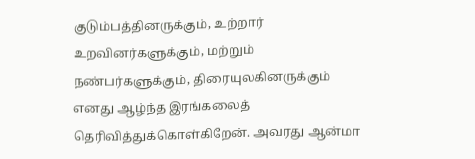குடும்பத்தினருக்கும், உற்றார் உறவினர்களுக்கும், மற்றும் நண்பர்களுக்கும், திரையுலகினருக்கும் எனது ஆழ்ந்த இரங்கலைத் தெரிவித்துக்கொள்கிறேன். அவரது ஆன்மா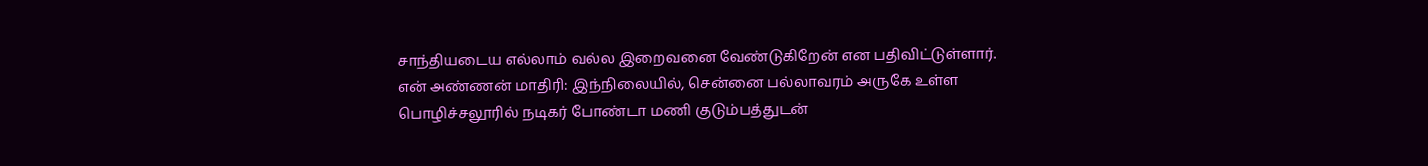சாந்தியடைய எல்லாம் வல்ல இறைவனை வேண்டுகிறேன் என பதிவிட்டுள்ளார்.
என் அண்ணன் மாதிரி: இந்நிலையில், சென்னை பல்லாவரம் அருகே உள்ள பொழிச்சலூரில் நடிகர் போண்டா மணி குடும்பத்துடன்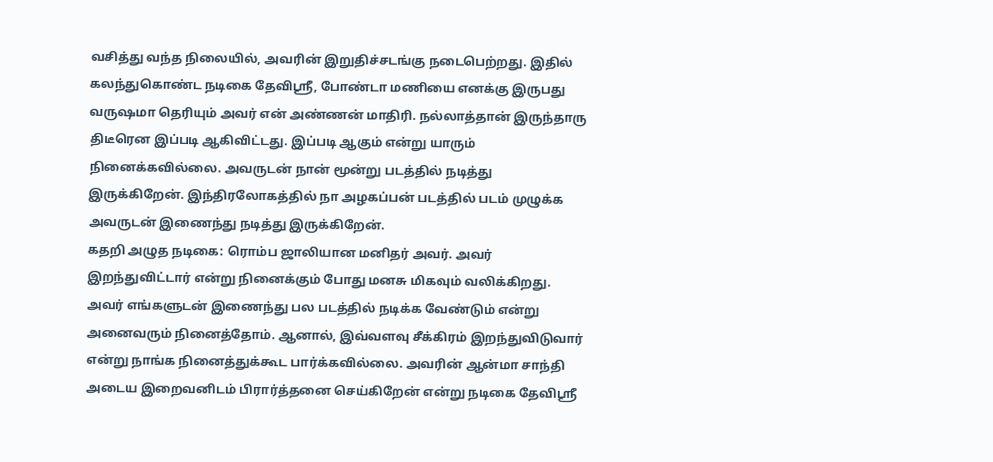வசித்து வந்த நிலையில், அவரின் இறுதிச்சடங்கு நடைபெற்றது. இதில் கலந்துகொண்ட நடிகை தேவிஸ்ரீ, போண்டா மணியை எனக்கு இருபது வருஷமா தெரியும் அவர் என் அண்ணன் மாதிரி. நல்லாத்தான் இருந்தாரு திடீரென இப்படி ஆகிவிட்டது. இப்படி ஆகும் என்று யாரும் நினைக்கவில்லை. அவருடன் நான் மூன்று படத்தில் நடித்து இருக்கிறேன். இந்திரலோகத்தில் நா அழகப்பன் படத்தில் படம் முழுக்க அவருடன் இணைந்து நடித்து இருக்கிறேன்.
கதறி அழுத நடிகை: ரொம்ப ஜாலியான மனிதர் அவர். அவர் இறந்துவிட்டார் என்று நினைக்கும் போது மனசு மிகவும் வலிக்கிறது. அவர் எங்களுடன் இணைந்து பல படத்தில் நடிக்க வேண்டும் என்று அனைவரும் நினைத்தோம். ஆனால், இவ்வளவு சீக்கிரம் இறந்துவிடுவார் என்று நாங்க நினைத்துக்கூட பார்க்கவில்லை. அவரின் ஆன்மா சாந்தி அடைய இறைவனிடம் பிரார்த்தனை செய்கிறேன் என்று நடிகை தேவிஸ்ரீ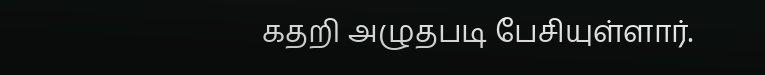கதறி அழுதபடி பேசியுள்ளார்.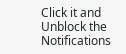Click it and Unblock the Notifications